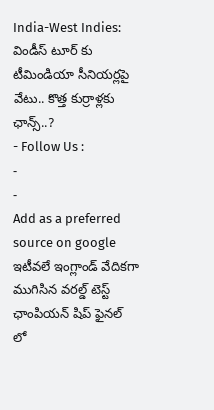India-West Indies: విండీస్ టూర్ కు టీమిండియా సీనియర్లపై వేటు.. కొత్త కుర్రాళ్లకు ఛాన్స్..?
- Follow Us :
-
-
Add as a preferred
source on google
ఇటీవలే ఇంగ్లాండ్ వేదికగా ముగిసిన వరల్డ్ టెస్ట్ ఛాంపియన్ షిప్ ఫైనల్ లో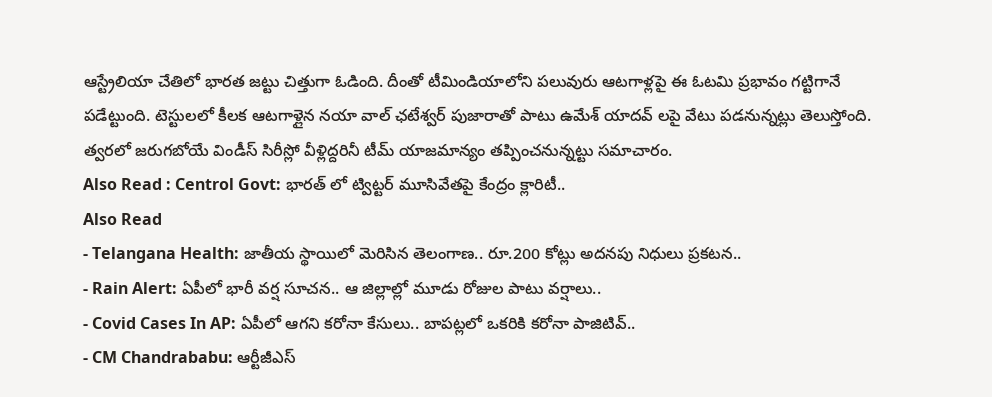ఆస్ట్రేలియా చేతిలో భారత జట్టు చిత్తుగా ఓడింది. దీంతో టీమిండియాలోని పలువురు ఆటగాళ్లపై ఈ ఓటమి ప్రభావం గట్టిగానే పడేట్టుంది. టెస్టులలో కీలక ఆటగాళ్లైన నయా వాల్ ఛటేశ్వర్ పుజారాతో పాటు ఉమేశ్ యాదవ్ లపై వేటు పడనున్నట్లు తెలుస్తోంది. త్వరలో జరుగబోయే విండీస్ సిరీస్లో వీళ్లిద్దరినీ టీమ్ యాజమాన్యం తప్పించనున్నట్టు సమాచారం.
Also Read : Centrol Govt: భారత్ లో ట్విట్టర్ మూసివేతపై కేంద్రం క్లారిటీ..
Also Read
- Telangana Health: జాతీయ స్థాయిలో మెరిసిన తెలంగాణ.. రూ.200 కోట్లు అదనపు నిధులు ప్రకటన..
- Rain Alert: ఏపీలో భారీ వర్ష సూచన.. ఆ జిల్లాల్లో మూడు రోజుల పాటు వర్షాలు..
- Covid Cases In AP: ఏపీలో ఆగని కరోనా కేసులు.. బాపట్లలో ఒకరికి కరోనా పాజిటివ్..
- CM Chandrababu: ఆర్టీజీఎస్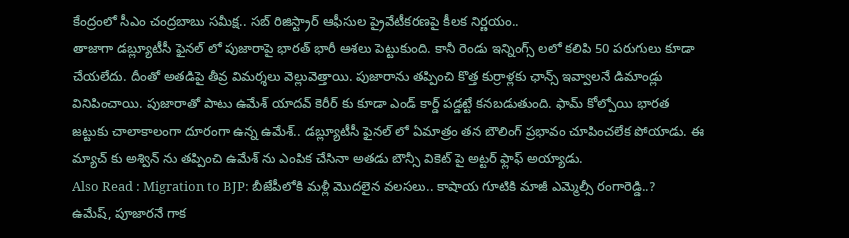కేంద్రంలో సీఎం చంద్రబాబు సమీక్ష.. సబ్ రిజిస్ట్రార్ ఆఫీసుల ప్రైవేటీకరణపై కీలక నిర్ణయం..
తాజాగా డబ్ల్యూటీసీ ఫైనల్ లో పుజారాపై భారత్ భారీ ఆశలు పెట్టుకుంది. కానీ రెండు ఇన్నింగ్స్ లలో కలిపి 50 పరుగులు కూడా చేయలేదు. దీంతో అతడిపై తీవ్ర విమర్శలు వెల్లువెత్తాయి. పుజారాను తప్పించి కొత్త కుర్రాళ్లకు ఛాన్స్ ఇవ్వాలనే డిమాండ్లు వినిపించాయి. పుజారాతో పాటు ఉమేశ్ యాదవ్ కెరీర్ కు కూడా ఎండ్ కార్డ్ పడ్డట్టే కనబడుతుంది. ఫామ్ కోల్పోయి భారత జట్టుకు చాలాకాలంగా దూరంగా ఉన్న ఉమేశ్.. డబ్ల్యూటీసీ ఫైనల్ లో ఏమాత్రం తన బౌలింగ్ ప్రభావం చూపించలేక పోయాడు. ఈ మ్యాచ్ కు అశ్విన్ ను తప్పించి ఉమేశ్ ను ఎంపిక చేసినా అతడు బౌన్సీ వికెట్ పై అట్టర్ ఫ్లాఫ్ అయ్యాడు.
Also Read : Migration to BJP: బీజేపీలోకి మళ్లీ మొదలైన వలసలు.. కాషాయ గూటికి మాజీ ఎమ్మెల్సీ రంగారెడ్డి..?
ఉమేష్, పూజారనే గాక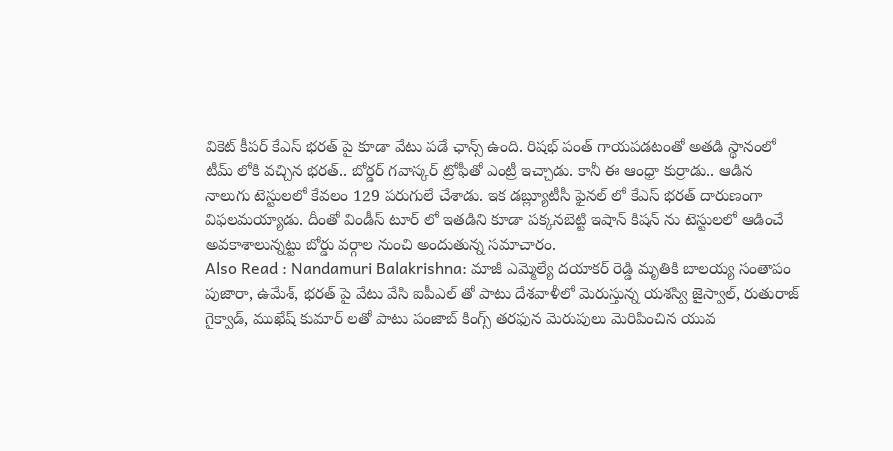వికెట్ కీపర్ కేఎస్ భరత్ పై కూడా వేటు పడే ఛాన్స్ ఉంది. రిషభ్ పంత్ గాయపడటంతో అతడి స్థానంలో టీమ్ లోకి వచ్చిన భరత్.. బోర్డర్ గవాస్కర్ ట్రోఫీతో ఎంట్రీ ఇచ్చాడు. కానీ ఈ ఆంధ్రా కుర్రాడు.. ఆడిన నాలుగు టెస్టులలో కేవలం 129 పరుగులే చేశాడు. ఇక డబ్ల్యూటీసీ ఫైనల్ లో కేఎస్ భరత్ దారుణంగా విఫలమయ్యాడు. దీంతో విండీస్ టూర్ లో ఇతడిని కూడా పక్కనబెట్టి ఇషాన్ కిషన్ ను టెస్టులలో ఆడించే అవకాశాలున్నట్టు బోర్డు వర్గాల నుంచి అందుతున్న సమాచారం.
Also Read : Nandamuri Balakrishna: మాజీ ఎమ్మెల్యే దయాకర్ రెడ్డి మృతికి బాలయ్య సంతాపం
పుజారా, ఉమేశ్, భరత్ పై వేటు వేసి ఐపీఎల్ తో పాటు దేశవాళీలో మెరుస్తున్న యశస్వి జైస్వాల్, రుతురాజ్ గైక్వాడ్, ముఖేష్ కుమార్ లతో పాటు పంజాబ్ కింగ్స్ తరఫున మెరుపులు మెరిపించిన యువ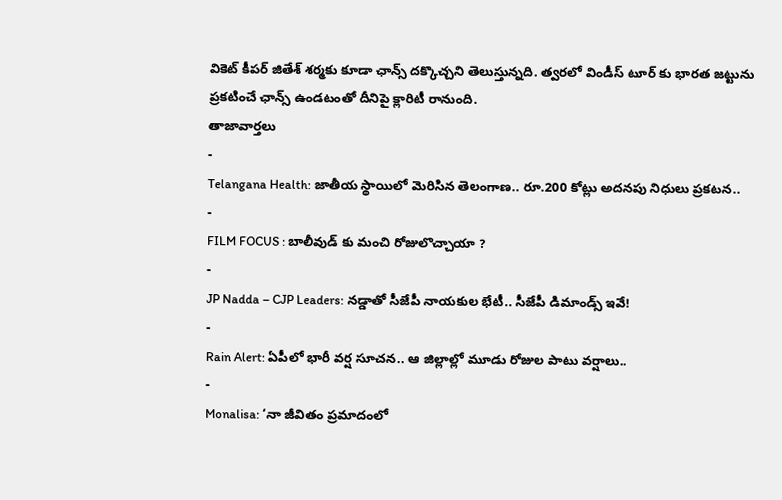వికెట్ కీపర్ జితేశ్ శర్మకు కూడా ఛాన్స్ దక్కొచ్చని తెలుస్తున్నది. త్వరలో విండీస్ టూర్ కు భారత జట్టును ప్రకటించే ఛాన్స్ ఉండటంతో దీనిపై క్లారిటీ రానుంది.
తాజావార్తలు
-
Telangana Health: జాతీయ స్థాయిలో మెరిసిన తెలంగాణ.. రూ.200 కోట్లు అదనపు నిధులు ప్రకటన..
-
FILM FOCUS : బాలీవుడ్ కు మంచి రోజులొచ్చాయా ?
-
JP Nadda – CJP Leaders: నడ్డాతో సీజేపీ నాయకుల భేటీ.. సీజేపీ డిమాండ్స్ ఇవే!
-
Rain Alert: ఏపీలో భారీ వర్ష సూచన.. ఆ జిల్లాల్లో మూడు రోజుల పాటు వర్షాలు..
-
Monalisa: ‘నా జీవితం ప్రమాదంలో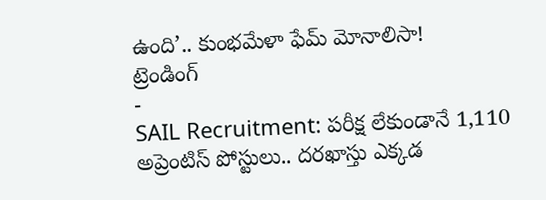ఉంది’.. కుంభమేళా ఫేమ్ మోనాలిసా!
ట్రెండింగ్
-
SAIL Recruitment: పరీక్ష లేకుండానే 1,110 అప్రెంటిస్ పోస్టులు.. దరఖాస్తు ఎక్కడ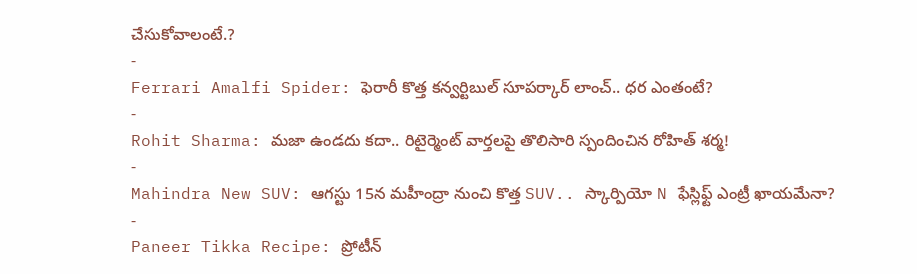చేసుకోవాలంటే.?
-
Ferrari Amalfi Spider: ఫెరారీ కొత్త కన్వర్టిబుల్ సూపర్కార్ లాంచ్.. ధర ఎంతంటే?
-
Rohit Sharma: మజా ఉండదు కదా.. రిటైర్మెంట్ వార్తలపై తొలిసారి స్పందించిన రోహిత్ శర్మ!
-
Mahindra New SUV: ఆగస్టు 15న మహీంద్రా నుంచి కొత్త SUV.. స్కార్పియో N ఫేస్లిఫ్ట్ ఎంట్రీ ఖాయమేనా?
-
Paneer Tikka Recipe: ప్రోటీన్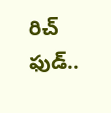రిచ్ ఫుడ్..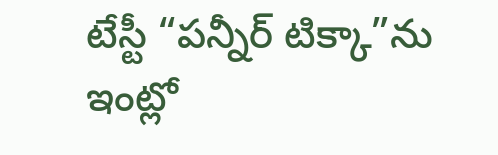టేస్టీ “పన్నీర్ టిక్కా”ను ఇంట్లో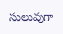సులువుగా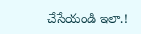చేసేయండి ఇలా.!